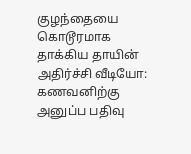குழந்தையை கொடூரமாக தாக்கிய தாயின் அதிர்ச்சி வீடியோ: கணவனிற்கு அனுப்ப பதிவு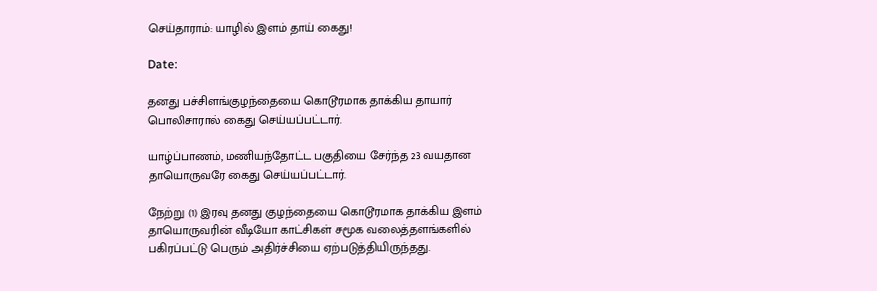செய்தாராம்: யாழில் இளம் தாய் கைது!

Date:

தனது பச்சிளங்குழந்தையை கொடூரமாக தாக்கிய தாயார் பொலிசாரால் கைது செய்யப்பட்டார்.

யாழ்ப்பாணம், மணியந்தோட்ட பகுதியை சேர்ந்த 23 வயதான தாயொருவரே கைது செய்யப்பட்டார்.

நேற்று (1) இரவு தனது குழந்தையை கொடூரமாக தாக்கிய இளம் தாயொருவரின் வீடியோ காட்சிகள் சமூக வலைத்தளங்களில் பகிரப்பட்டு பெரும் அதிர்ச்சியை ஏற்படுத்தியிருந்தது.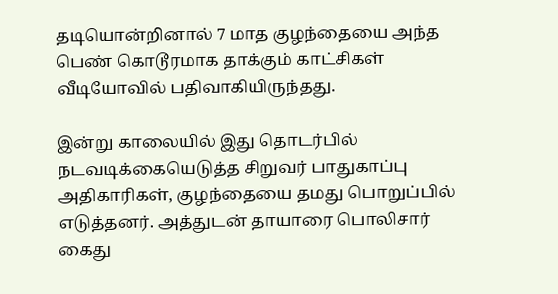தடியொன்றினால் 7 மாத குழந்தையை அந்த பெண் கொடூரமாக தாக்கும் காட்சிகள் வீடியோவில் பதிவாகியிருந்தது.

இன்று காலையில் இது தொடர்பில் நடவடிக்கையெடுத்த சிறுவர் பாதுகாப்பு அதிகாரிகள், குழந்தையை தமது பொறுப்பில் எடுத்தனர். அத்துடன் தாயாரை பொலிசார் கைது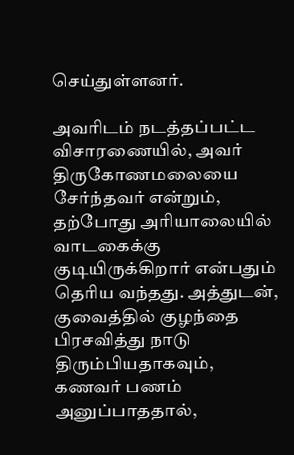செய்துள்ளனர்.

அவரிடம் நடத்தப்பட்ட விசாரணையில், அவர் திருகோணமலையை சேர்ந்தவர் என்றும், தற்போது அரியாலையில் வாடகைக்கு குடியிருக்கிறார் என்பதும் தெரிய வந்தது. அத்துடன், குவைத்தில் குழந்தை பிரசவித்து நாடு திரும்பியதாகவும், கணவர் பணம் அனுப்பாததால்,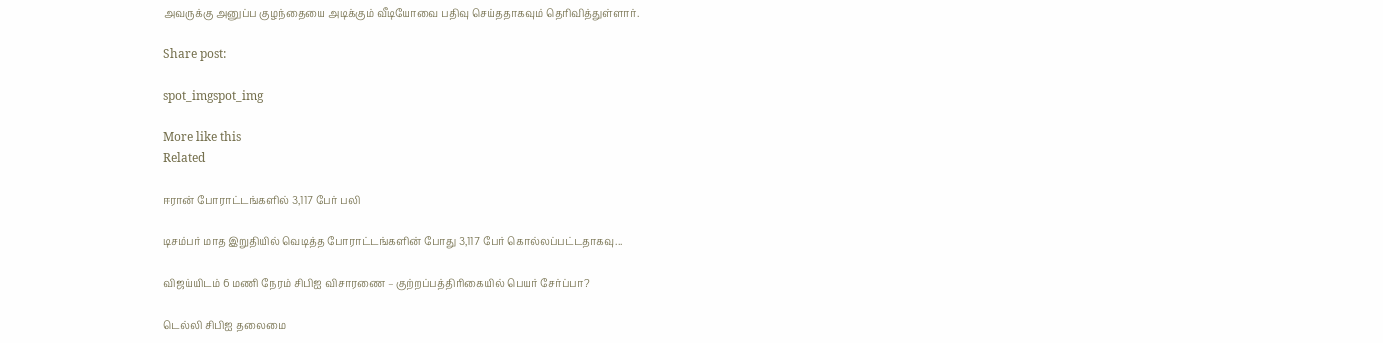அவருக்கு அனுப்ப குழந்தையை அடிக்கும் வீடியோவை பதிவு செய்ததாகவும் தெரிவித்துள்ளார்.

Share post:

spot_imgspot_img

More like this
Related

ஈரான் போராட்டங்களில் 3,117 பேர் பலி

டிசம்பர் மாத இறுதியில் வெடித்த போராட்டங்களின் போது 3,117 பேர் கொல்லப்பட்டதாகவு...

விஜய்யிடம் 6 மணி நேரம் சிபிஐ விசாரணை – குற்றப்பத்திரிகையில் பெயர் சேர்ப்பா?

டெல்லி சிபிஐ தலைமை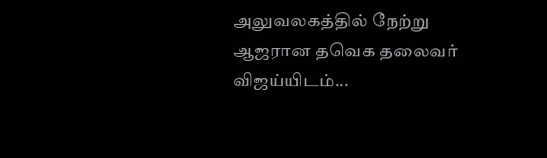அலுவலகத்தில் நேற்று ஆஜரான தவெக தலைவர் விஜய்யிடம்...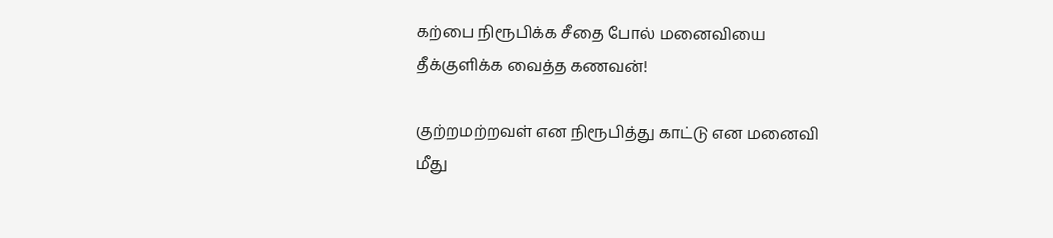கற்பை நிரூபிக்க சீதை போல் மனைவியை தீக்குளிக்க வைத்த கணவன்!

குற்றமற்றவள் என நிரூபித்து காட்டு என மனைவி மீது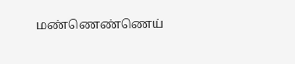மண்ணெண்ணெய்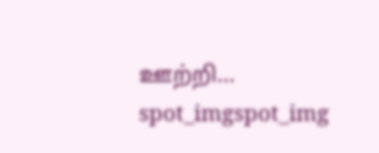ஊற்றி...
spot_imgspot_img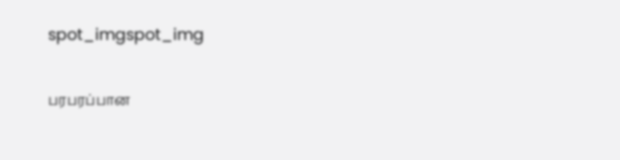spot_imgspot_img

பரபரப்பான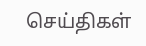செய்திகள்